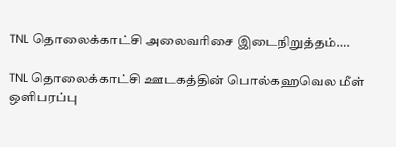TNL தொலைக்காட்சி அலைவரிசை இடைநிறுத்தம்….

TNL தொலைக்காட்சி ஊடகத்தின் பொல்கஹவெல மீள் ஒளிபரப்பு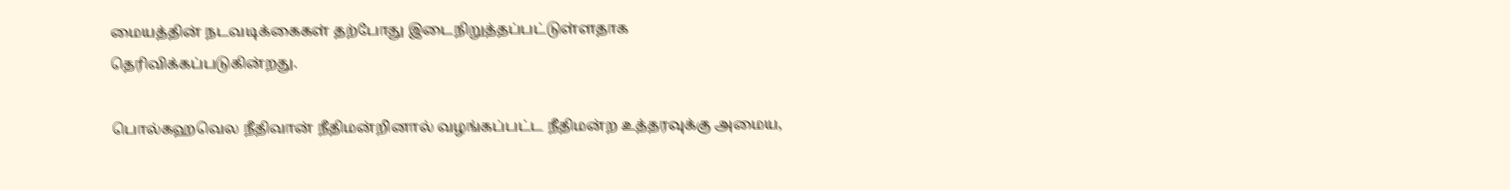மையத்தின் நடவடிக்கைகள் தற்போது இடைநிறுத்தப்பட்டுள்ளதாக தெரிவிக்கப்படுகின்றது.

பொல்கஹவெல நீதிவான் நீதிமன்றினால் வழங்கப்பட்ட நீதிமன்ற உத்தரவுக்கு அமைய,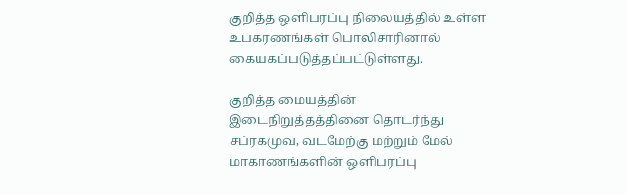குறித்த ஒளிபரப்பு நிலையத்தில் உள்ள உபகரணங்கள் பொலிசாரினால் கையகப்படுத்தப்பட்டுள்ளது.

குறித்த மையத்தின் இடைநிறுத்தத்தினை தொடர்ந்து சப்ரகமுவ, வடமேற்கு மற்றும் மேல் மாகாணங்களின் ஒளிபரப்பு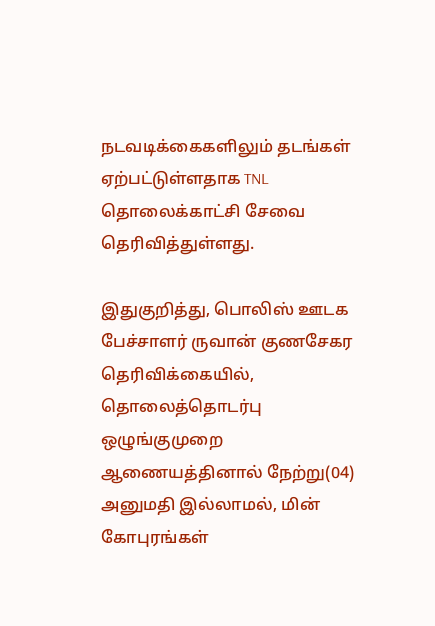நடவடிக்கைகளிலும் தடங்கள் ஏற்பட்டுள்ளதாக TNL தொலைக்காட்சி சேவை தெரிவித்துள்ளது.

இதுகுறித்து, பொலிஸ் ஊடக பேச்சாளர் ருவான் குணசேகர தெரிவிக்கையில், தொலைத்தொடர்பு ஒழுங்குமுறை ஆணையத்தினால் நேற்று(04) அனுமதி இல்லாமல், மின் கோபுரங்கள்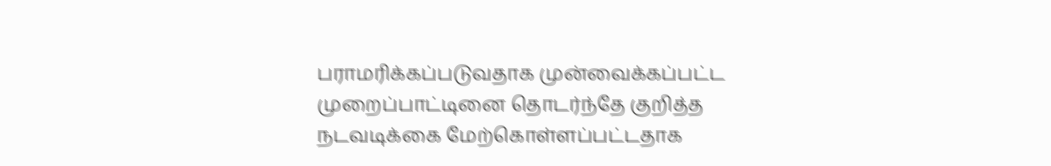பராமரிக்கப்படுவதாக முன்வைக்கப்பட்ட முறைப்பாட்டினை தொடர்ந்தே குறித்த நடவடிக்கை மேற்கொள்ளப்பட்டதாக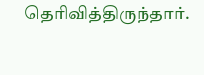தெரிவித்திருந்தார்.